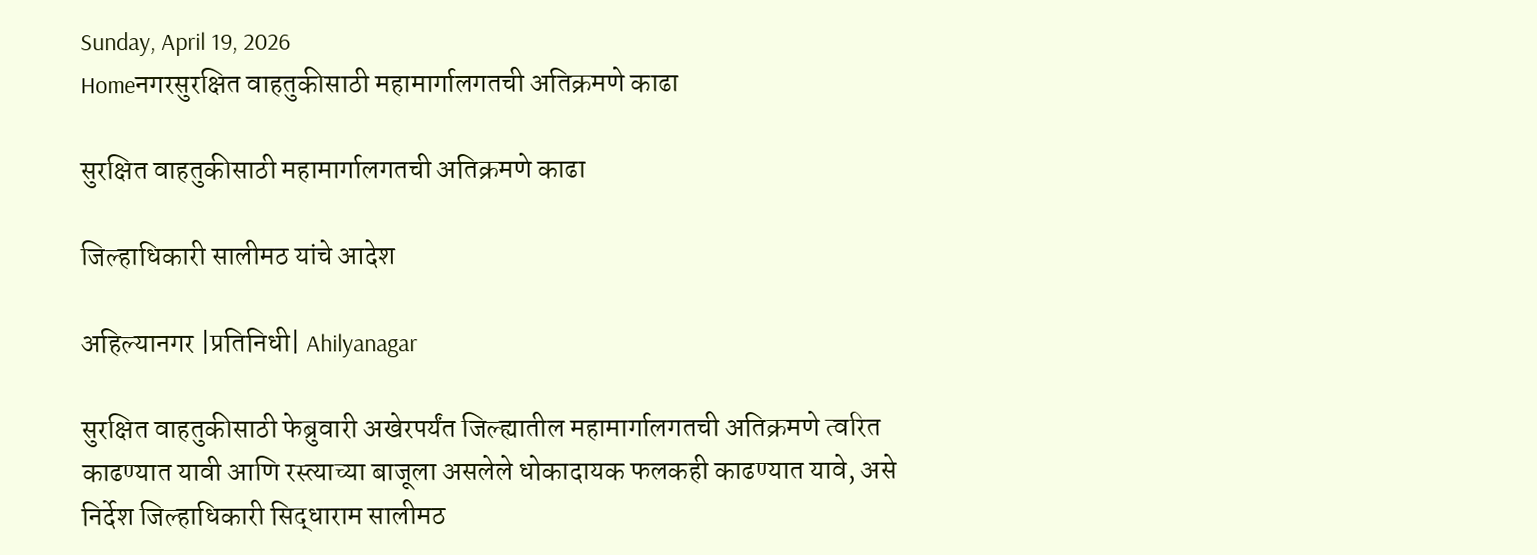Sunday, April 19, 2026
Homeनगरसुरक्षित वाहतुकीसाठी महामार्गालगतची अतिक्रमणे काढा

सुरक्षित वाहतुकीसाठी महामार्गालगतची अतिक्रमणे काढा

जिल्हाधिकारी सालीमठ यांचे आदेश

अहिल्यानगर |प्रतिनिधी| Ahilyanagar

सुरक्षित वाहतुकीसाठी फेब्रुवारी अखेरपर्यंत जिल्ह्यातील महामार्गालगतची अतिक्रमणे त्वरित काढण्यात यावी आणि रस्त्याच्या बाजूला असलेले धोकादायक फलकही काढण्यात यावे, असे निर्देश जिल्हाधिकारी सिद्धाराम सालीमठ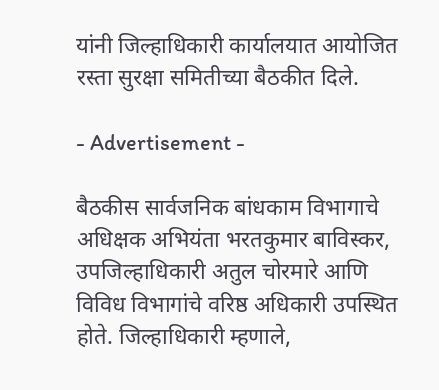यांनी जिल्हाधिकारी कार्यालयात आयोजित रस्ता सुरक्षा समितीच्या बैठकीत दिले.

- Advertisement -

बैठकीस सार्वजनिक बांधकाम विभागाचे अधिक्षक अभियंता भरतकुमार बाविस्कर, उपजिल्हाधिकारी अतुल चोरमारे आणि विविध विभागांचे वरिष्ठ अधिकारी उपस्थित होते. जिल्हाधिकारी म्हणाले,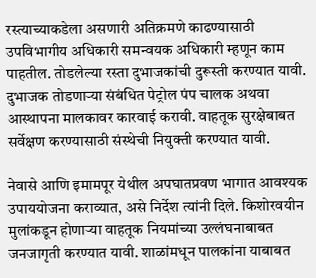रस्त्याच्याकडेला असणारी अतिक्रमणे काढण्यासाठी उपविभागीय अधिकारी समन्वयक अधिकारी म्हणून काम पाहतील. तोडलेल्या रस्ता दुभाजकांची दुरूस्ती करण्यात यावी. दुभाजक तोडणार्‍या संबंधित पेट्रोल पंप चालक अथवा आस्थापना मालकावर कारवाई करावी. वाहतूक सुरक्षेबाबत सर्वेक्षण करण्यासाठी संस्थेची नियुक्ती करण्यात यावी.

नेवासे आणि इमामपूर येथील अपघातप्रवण भागात आवश्यक उपाययोजना कराव्यात, असे निर्देश त्यांनी दिले. किशोरवयीन मुलांकडून होणार्‍या वाहतूक नियमांच्या उल्लंघनाबाबत जनजागृती करण्यात यावी. शाळांमधून पालकांना याबाबत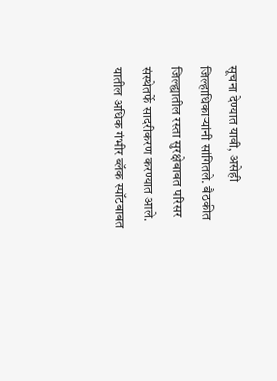सूचना देण्यात यावी, असेही जिल्हाधिकार्‍यांनी सांगितले. बैठकीत जिल्ह्यातील रस्ता सुरक्षेबाबत परिसर संस्थेतर्फे सादरीकरण करण्यात आले. यातील अधिक गंभीर ब्लॅक स्पॉटबाबत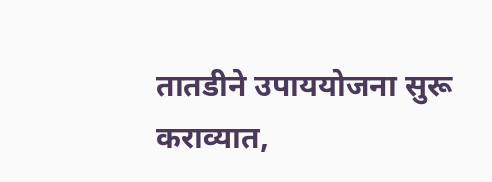तातडीने उपाययोजना सुरू कराव्यात,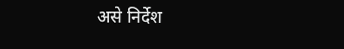असे निर्देश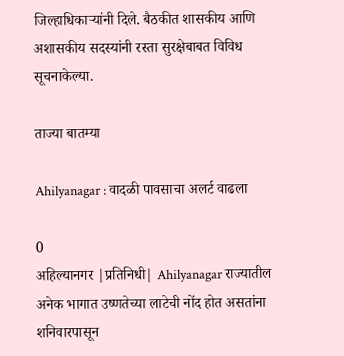जिल्हाधिकार्‍यांनी दिले. बैठकीत शासकीय आणि अशासकीय सदस्यांनी रस्ता सुरक्षेबाबत विविध सूचनाकेल्या.

ताज्या बातम्या

Ahilyanagar : वादळी पावसाचा अलर्ट वाढला

0
अहिल्यानगर |प्रतिनिधी| Ahilyanagar राज्यातील अनेक भागात उष्णतेच्या लाटेची नोंद होत असतांना शनिवारपासून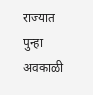राज्यात पुन्हा अवकाळी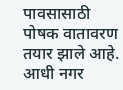पावसासाठी पोषक वातावरण तयार झाले आहे. आधी नगर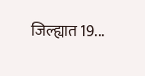जिल्ह्यात 19...